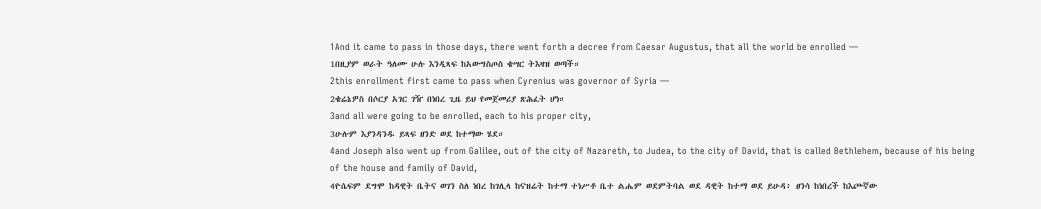1And it came to pass in those days, there went forth a decree from Caesar Augustus, that all the world be enrolled —
1በዚያም ወራት ዓለሙ ሁሉ እንዲጻፍ ከአውግስጦስ ቄሣር ትእዛዝ ወጣች።
2this enrollment first came to pass when Cyrenius was governor of Syria —
2ቄሬኔዎስ በሶርያ አገር ገዥ በነበረ ጊዜ ይህ የመጀመሪያ ጽሕፈት ሆነ።
3and all were going to be enrolled, each to his proper city,
3ሁሉም እያንዳንዱ ይጻፍ ዘንድ ወደ ከተማው ሄደ።
4and Joseph also went up from Galilee, out of the city of Nazareth, to Judea, to the city of David, that is called Bethlehem, because of his being of the house and family of David,
4ዮሴፍም ደግሞ ከዳዊት ቤትና ወገን ስለ ነበረ ከገሊላ ከናዝሬት ከተማ ተነሥቶ ቤተ ልሔም ወደምትባል ወደ ዳዊት ከተማ ወደ ይሁዳ፥ ፀንሳ ከነበረች ከእጮኛው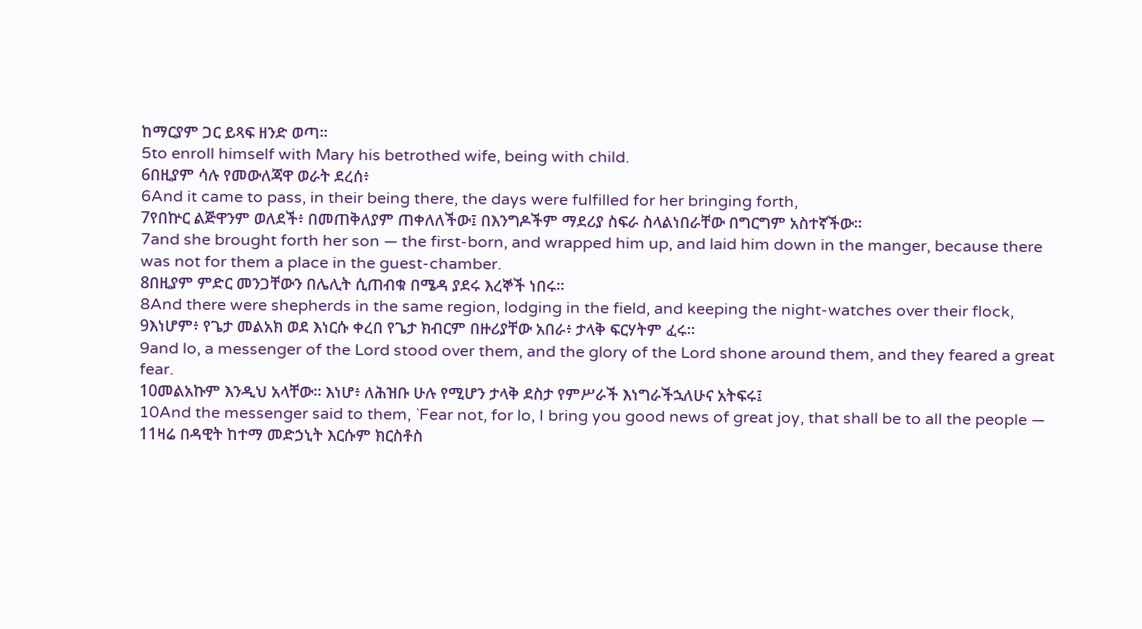ከማርያም ጋር ይጻፍ ዘንድ ወጣ።
5to enroll himself with Mary his betrothed wife, being with child.
6በዚያም ሳሉ የመውለጃዋ ወራት ደረሰ፥
6And it came to pass, in their being there, the days were fulfilled for her bringing forth,
7የበኵር ልጅዋንም ወለደች፥ በመጠቅለያም ጠቀለለችው፤ በእንግዶችም ማደሪያ ስፍራ ስላልነበራቸው በግርግም አስተኛችው።
7and she brought forth her son — the first-born, and wrapped him up, and laid him down in the manger, because there was not for them a place in the guest-chamber.
8በዚያም ምድር መንጋቸውን በሌሊት ሲጠብቁ በሜዳ ያደሩ እረኞች ነበሩ።
8And there were shepherds in the same region, lodging in the field, and keeping the night-watches over their flock,
9እነሆም፥ የጌታ መልአክ ወደ እነርሱ ቀረበ የጌታ ክብርም በዙሪያቸው አበራ፥ ታላቅ ፍርሃትም ፈሩ።
9and lo, a messenger of the Lord stood over them, and the glory of the Lord shone around them, and they feared a great fear.
10መልአኩም እንዲህ አላቸው። እነሆ፥ ለሕዝቡ ሁሉ የሚሆን ታላቅ ደስታ የምሥራች እነግራችኋለሁና አትፍሩ፤
10And the messenger said to them, `Fear not, for lo, I bring you good news of great joy, that shall be to all the people —
11ዛሬ በዳዊት ከተማ መድኃኒት እርሱም ክርስቶስ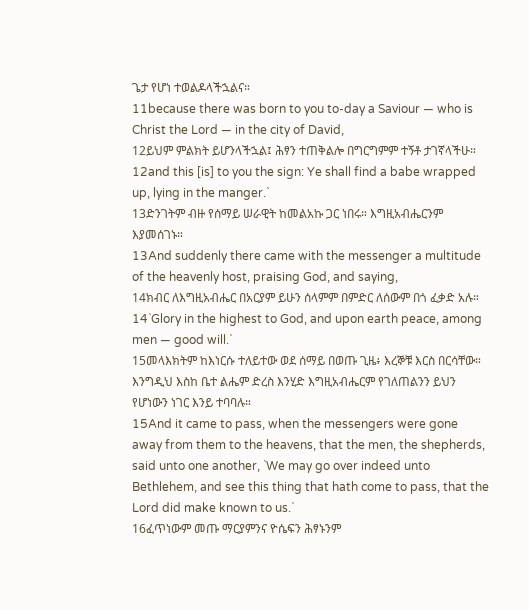ጌታ የሆነ ተወልዶላችኋልና።
11because there was born to you to-day a Saviour — who is Christ the Lord — in the city of David,
12ይህም ምልክት ይሆንላችኋል፤ ሕፃን ተጠቅልሎ በግርግምም ተኝቶ ታገኛላችሁ።
12and this [is] to you the sign: Ye shall find a babe wrapped up, lying in the manger.`
13ድንገትም ብዙ የሰማይ ሠራዊት ከመልአኩ ጋር ነበሩ። እግዚአብሔርንም እያመሰገኑ።
13And suddenly there came with the messenger a multitude of the heavenly host, praising God, and saying,
14ክብር ለእግዚአብሔር በአርያም ይሁን ሰላምም በምድር ለሰውም በጎ ፈቃድ አሉ።
14`Glory in the highest to God, and upon earth peace, among men — good will.`
15መላእክትም ከእነርሱ ተለይተው ወደ ሰማይ በወጡ ጊዜ፥ እረኞቹ እርስ በርሳቸው። እንግዲህ እስከ ቤተ ልሔም ድረስ እንሂድ እግዚአብሔርም የገለጠልንን ይህን የሆነውን ነገር እንይ ተባባሉ።
15And it came to pass, when the messengers were gone away from them to the heavens, that the men, the shepherds, said unto one another, `We may go over indeed unto Bethlehem, and see this thing that hath come to pass, that the Lord did make known to us.`
16ፈጥነውም መጡ ማርያምንና ዮሴፍን ሕፃኑንም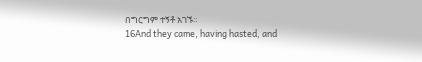በግርግም ተኝቶ አገኙ።
16And they came, having hasted, and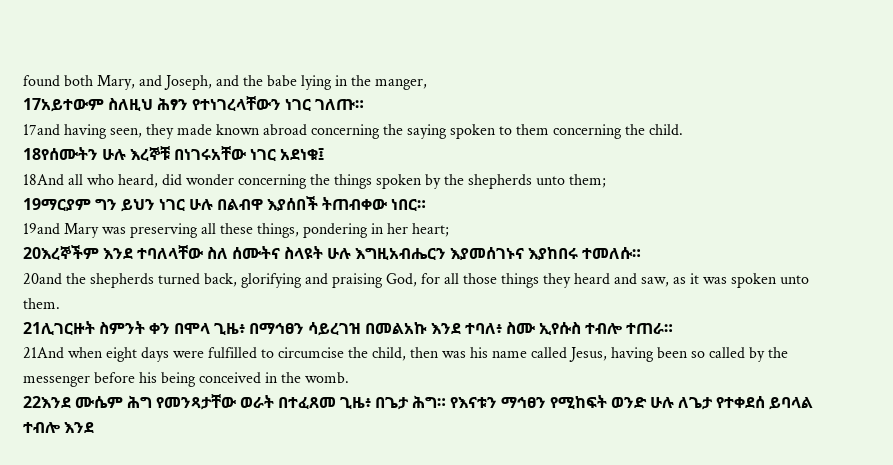found both Mary, and Joseph, and the babe lying in the manger,
17አይተውም ስለዚህ ሕፃን የተነገረላቸውን ነገር ገለጡ።
17and having seen, they made known abroad concerning the saying spoken to them concerning the child.
18የሰሙትን ሁሉ እረኞቹ በነገሩአቸው ነገር አደነቁ፤
18And all who heard, did wonder concerning the things spoken by the shepherds unto them;
19ማርያም ግን ይህን ነገር ሁሉ በልብዋ እያሰበች ትጠብቀው ነበር።
19and Mary was preserving all these things, pondering in her heart;
20እረኞችም እንደ ተባለላቸው ስለ ሰሙትና ስላዩት ሁሉ እግዚአብሔርን እያመሰገኑና እያከበሩ ተመለሱ።
20and the shepherds turned back, glorifying and praising God, for all those things they heard and saw, as it was spoken unto them.
21ሊገርዙት ስምንት ቀን በሞላ ጊዜ፥ በማኅፀን ሳይረገዝ በመልአኩ እንደ ተባለ፥ ስሙ ኢየሱስ ተብሎ ተጠራ።
21And when eight days were fulfilled to circumcise the child, then was his name called Jesus, having been so called by the messenger before his being conceived in the womb.
22እንደ ሙሴም ሕግ የመንጻታቸው ወራት በተፈጸመ ጊዜ፥ በጌታ ሕግ። የእናቱን ማኅፀን የሚከፍት ወንድ ሁሉ ለጌታ የተቀደሰ ይባላል ተብሎ እንደ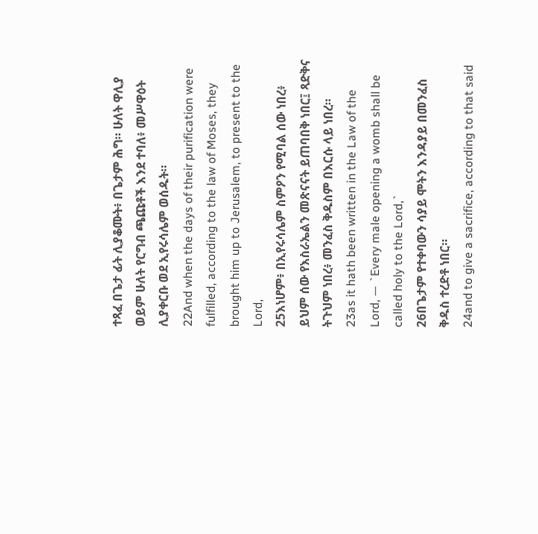ተጻፈ በጌታ ፊት ሊያቆሙት፥ በጌታም ሕግ። ሁለት ዋሊያ ወይም ሁለት የርግብ ጫጩቶች እንደ ተባለ፥ መሥዋዕት ሊያቀርቡ ወደ ኢየሩሳሌም ወሰዱት።
22And when the days of their purification were fulfilled, according to the law of Moses, they brought him up to Jerusalem, to present to the Lord,
25እነሆም፥ በኢየሩሳሌም ስምዖን የሚባል ሰው ነበረ፥ ይህም ሰው የእስራኤልን መጽናናት ይጠባበቅ ነበር፤ ጻድቅና ትጉህም ነበረ፥ መንፈስ ቅዱስም በእርሱ ላይ ነበረ።
23as it hath been written in the Law of the Lord, — `Every male opening a womb shall be called holy to the Lord,`
26በጌታም የተቀባውን ሳያይ ሞትን እንዳያይ በመንፈስ ቅዱስ ተረድቶ ነበር።
24and to give a sacrifice, according to that said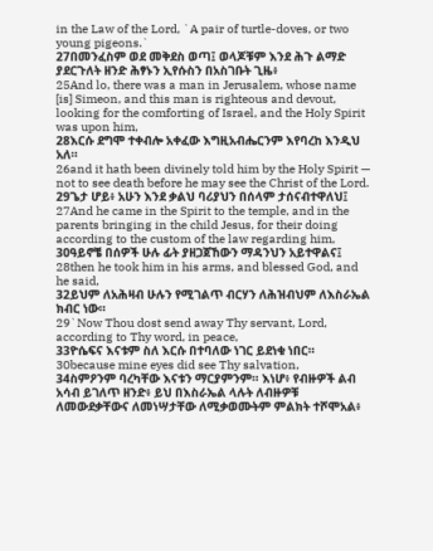in the Law of the Lord, `A pair of turtle-doves, or two young pigeons.`
27በመንፈስም ወደ መቅደስ ወጣ፤ ወላጆቹም እንደ ሕጉ ልማድ ያደርጉለት ዘንድ ሕፃኑን ኢየሱስን በአስገቡት ጊዜ፥
25And lo, there was a man in Jerusalem, whose name [is] Simeon, and this man is righteous and devout, looking for the comforting of Israel, and the Holy Spirit was upon him,
28እርሱ ደግሞ ተቀብሎ አቀፈው እግዚአብሔርንም እየባረከ እንዲህ አለ።
26and it hath been divinely told him by the Holy Spirit — not to see death before he may see the Christ of the Lord.
29ጌታ ሆይ፥ አሁን እንደ ቃልህ ባሪያህን በሰላም ታሰናብተዋለህ፤
27And he came in the Spirit to the temple, and in the parents bringing in the child Jesus, for their doing according to the custom of the law regarding him,
30ዓይኖቼ በሰዎች ሁሉ ፊት ያዘጋጀኸውን ማዳንህን አይተዋልና፤
28then he took him in his arms, and blessed God, and he said,
32ይህም ለአሕዛብ ሁሉን የሚገልጥ ብርሃን ለሕዝብህም ለእስራኤል ክብር ነው።
29`Now Thou dost send away Thy servant, Lord, according to Thy word, in peace,
33ዮሴፍና እናቱም ስለ እርሱ በተባለው ነገር ይደነቁ ነበር።
30because mine eyes did see Thy salvation,
34ስምዖንም ባረካቸው እናቱን ማርያምንም። እነሆ፥ የብዙዎች ልብ አሳብ ይገለጥ ዘንድ፥ ይህ በእስራኤል ላሉት ለብዙዎቹ ለመውደቃቸውና ለመነሣታቸው ለሚቃወሙትም ምልክት ተሾሞአል፥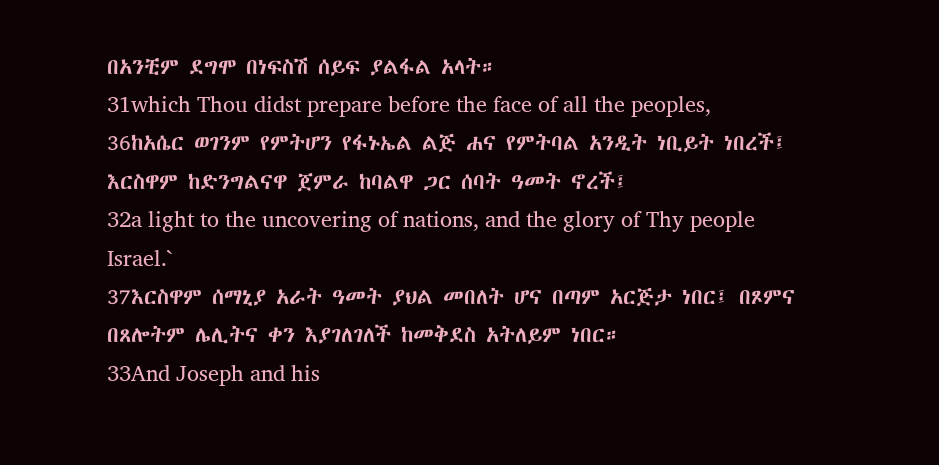በአንቺም ደግሞ በነፍስሽ ሰይፍ ያልፋል አላት።
31which Thou didst prepare before the face of all the peoples,
36ከአሴር ወገንም የምትሆን የፋኑኤል ልጅ ሐና የምትባል አንዲት ነቢይት ነበረች፤ እርስዋም ከድንግልናዋ ጀምራ ከባልዋ ጋር ሰባት ዓመት ኖረች፤
32a light to the uncovering of nations, and the glory of Thy people Israel.`
37እርስዋም ሰማኒያ አራት ዓመት ያህል መበለት ሆና በጣም አርጅታ ነበር፤ በጾምና በጸሎትም ሌሊትና ቀን እያገለገለች ከመቅደስ አትለይም ነበር።
33And Joseph and his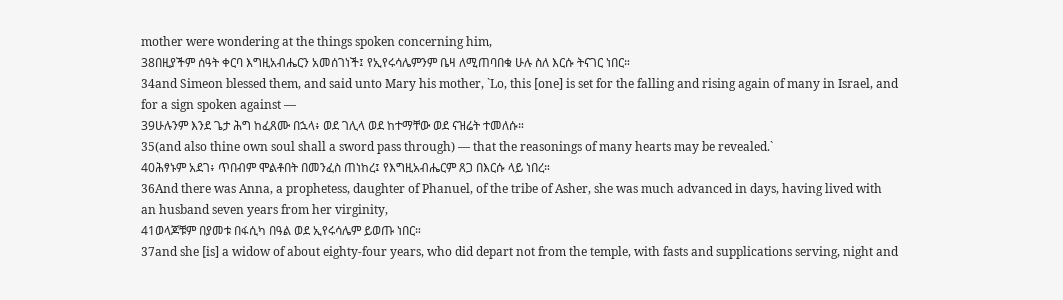mother were wondering at the things spoken concerning him,
38በዚያችም ሰዓት ቀርባ እግዚአብሔርን አመሰገነች፤ የኢየሩሳሌምንም ቤዛ ለሚጠባበቁ ሁሉ ስለ እርሱ ትናገር ነበር።
34and Simeon blessed them, and said unto Mary his mother, `Lo, this [one] is set for the falling and rising again of many in Israel, and for a sign spoken against —
39ሁሉንም እንደ ጌታ ሕግ ከፈጸሙ በኋላ፥ ወደ ገሊላ ወደ ከተማቸው ወደ ናዝሬት ተመለሱ።
35(and also thine own soul shall a sword pass through) — that the reasonings of many hearts may be revealed.`
40ሕፃኑም አደገ፥ ጥበብም ሞልቶበት በመንፈስ ጠነከረ፤ የእግዚአብሔርም ጸጋ በእርሱ ላይ ነበረ።
36And there was Anna, a prophetess, daughter of Phanuel, of the tribe of Asher, she was much advanced in days, having lived with an husband seven years from her virginity,
41ወላጆቹም በያመቱ በፋሲካ በዓል ወደ ኢየሩሳሌም ይወጡ ነበር።
37and she [is] a widow of about eighty-four years, who did depart not from the temple, with fasts and supplications serving, night and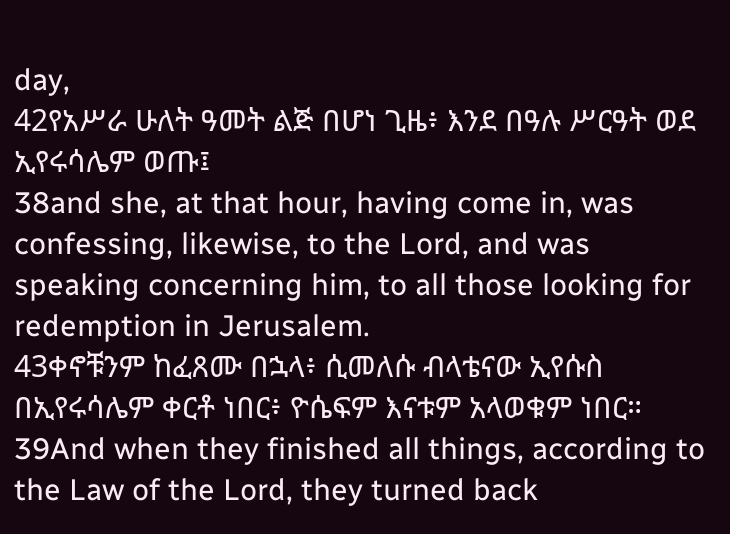day,
42የአሥራ ሁለት ዓመት ልጅ በሆነ ጊዜ፥ እንደ በዓሉ ሥርዓት ወደ ኢየሩሳሌም ወጡ፤
38and she, at that hour, having come in, was confessing, likewise, to the Lord, and was speaking concerning him, to all those looking for redemption in Jerusalem.
43ቀኖቹንም ከፈጸሙ በኋላ፥ ሲመለሱ ብላቴናው ኢየሱስ በኢየሩሳሌም ቀርቶ ነበር፥ ዮሴፍም እናቱም አላወቁም ነበር።
39And when they finished all things, according to the Law of the Lord, they turned back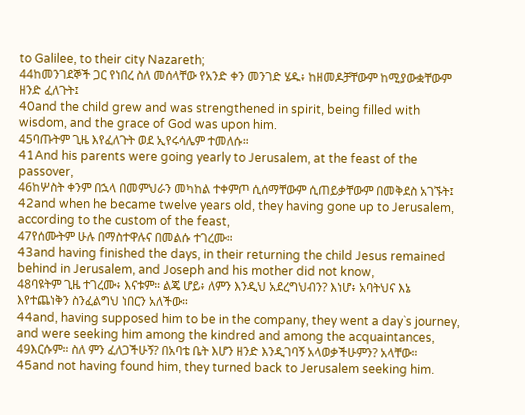to Galilee, to their city Nazareth;
44ከመንገደኞች ጋር የነበረ ስለ መሰላቸው የአንድ ቀን መንገድ ሄዱ፥ ከዘመዶቻቸውም ከሚያውቋቸውም ዘንድ ፈለጉት፤
40and the child grew and was strengthened in spirit, being filled with wisdom, and the grace of God was upon him.
45ባጡትም ጊዜ እየፈለጉት ወደ ኢየሩሳሌም ተመለሱ።
41And his parents were going yearly to Jerusalem, at the feast of the passover,
46ከሦስት ቀንም በኋላ በመምህራን መካከል ተቀምጦ ሲሰማቸውም ሲጠይቃቸውም በመቅደስ አገኙት፤
42and when he became twelve years old, they having gone up to Jerusalem, according to the custom of the feast,
47የሰሙትም ሁሉ በማስተዋሉና በመልሱ ተገረሙ።
43and having finished the days, in their returning the child Jesus remained behind in Jerusalem, and Joseph and his mother did not know,
48ባዩትም ጊዜ ተገረሙ፥ እናቱም። ልጄ ሆይ፥ ለምን እንዲህ አደረግህብን? እነሆ፥ አባትህና እኔ እየተጨነቅን ስንፈልግህ ነበርን አለችው።
44and, having supposed him to be in the company, they went a day`s journey, and were seeking him among the kindred and among the acquaintances,
49እርሱም። ስለ ምን ፈለጋችሁኝ? በአባቴ ቤት እሆን ዘንድ እንዲገባኝ አላወቃችሁምን? አላቸው።
45and not having found him, they turned back to Jerusalem seeking him.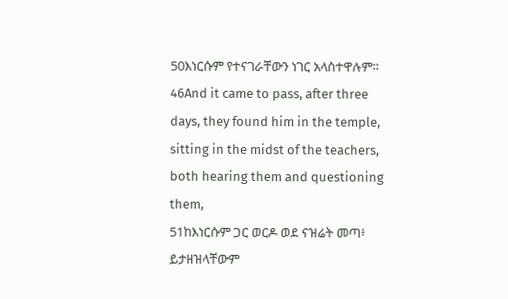50እነርሱም የተናገራቸውን ነገር አላስተዋሉም።
46And it came to pass, after three days, they found him in the temple, sitting in the midst of the teachers, both hearing them and questioning them,
51ከእነርሱም ጋር ወርዶ ወደ ናዝሬት መጣ፥ ይታዘዝላቸውም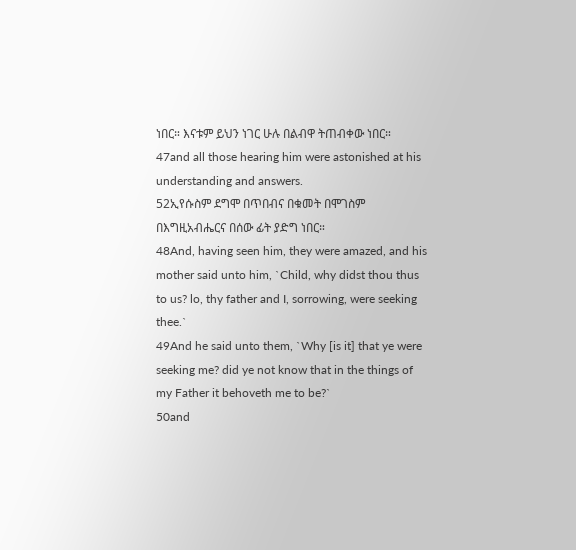ነበር። እናቱም ይህን ነገር ሁሉ በልብዋ ትጠብቀው ነበር።
47and all those hearing him were astonished at his understanding and answers.
52ኢየሱስም ደግሞ በጥበብና በቁመት በሞገስም በእግዚአብሔርና በሰው ፊት ያድግ ነበር።
48And, having seen him, they were amazed, and his mother said unto him, `Child, why didst thou thus to us? lo, thy father and I, sorrowing, were seeking thee.`
49And he said unto them, `Why [is it] that ye were seeking me? did ye not know that in the things of my Father it behoveth me to be?`
50and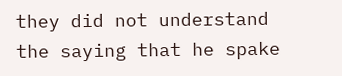they did not understand the saying that he spake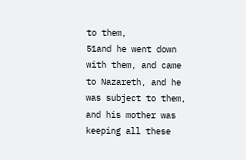to them,
51and he went down with them, and came to Nazareth, and he was subject to them, and his mother was keeping all these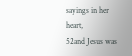sayings in her heart,
52and Jesus was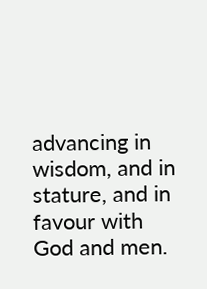advancing in wisdom, and in stature, and in favour with God and men.